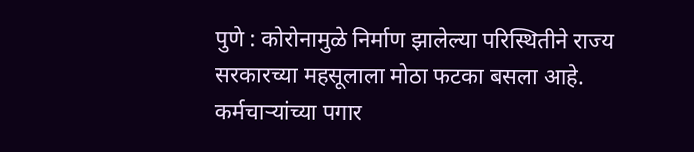पुणे : कोरोनामुळे निर्माण झालेल्या परिस्थितीने राज्य सरकारच्या महसूलाला मोठा फटका बसला आहे. कर्मचाऱ्यांच्या पगार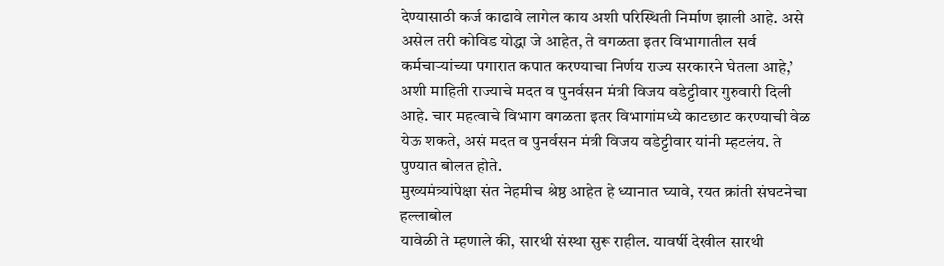देण्यासाठी कर्ज काढावे लागेल काय अशी परिस्थिती निर्माण झाली आहे. असे असेल तरी कोविड योद्धा जे आहेत, ते वगळता इतर विभागातील सर्व कर्मचाऱ्यांच्या पगारात कपात करण्याचा निर्णय राज्य सरकारने घेतला आहे,’ अशी माहिती राज्याचे मदत व पुनर्वसन मंत्री विजय वडेट्टीवार गुरुवारी दिली आहे. चार महत्वाचे विभाग वगळता इतर विभागांमध्ये काटछाट करण्याची वेळ येऊ शकते, असं मदत व पुनर्वसन मंत्री विजय वडेट्टीवार यांनी म्हटलंय. ते पुण्यात बोलत होते.
मुख्यमंत्र्यांपेक्षा संत नेहमीच श्रेष्ठ आहेत हे ध्यानात घ्यावे, रयत क्रांती संघटनेचा हल्लाबोल
यावेळी ते म्हणाले की, सारथी संस्था सुरू राहील. यावर्षी देखील सारथी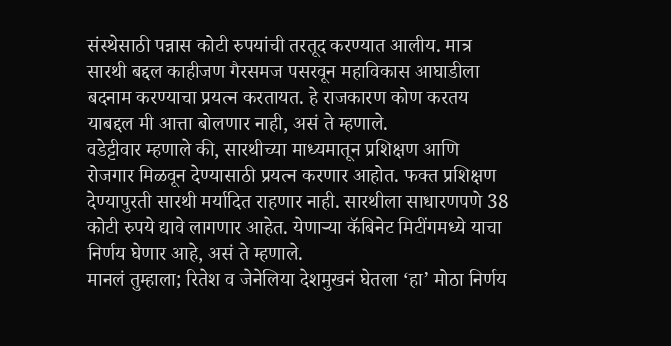संस्थेसाठी पन्नास कोटी रुपयांची तरतूद करण्यात आलीय. मात्र सारथी बद्दल काहीजण गैरसमज पसरवून महाविकास आघाडीला बदनाम करण्याचा प्रयत्न करतायत. हे राजकारण कोण करतय याबद्दल मी आत्ता बोलणार नाही, असं ते म्हणाले.
वडेट्टीवार म्हणाले की, सारथीच्या माध्यमातून प्रशिक्षण आणि रोजगार मिळवून देण्यासाठी प्रयत्न करणार आहोत. फक्त प्रशिक्षण देण्यापुरती सारथी मर्यादित राहणार नाही. सारथीला साधारणपणे 38 कोटी रुपये द्यावे लागणार आहेत. येणाऱ्या कॅबिनेट मिटींगमध्ये याचा निर्णय घेणार आहे, असं ते म्हणाले.
मानलं तुम्हाला; रितेश व जेनेलिया देशमुखनं घेतला ‘हा’ मोठा निर्णय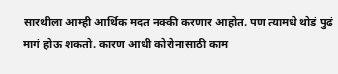सारथीला आम्ही आर्थिक मदत नक्की करणार आहोत. पण त्यामधे थोडं पुढं मागं होऊ शकतो. कारण आधी कोरोनासाठी काम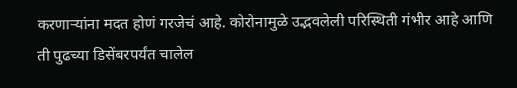करणाऱ्यांना मदत होणं गरजेचं आहे. कोरोनामुळे उद्भवलेली परिस्थिती गंभीर आहे आणि ती पुढच्या डिसेंबरपर्यंत चालेल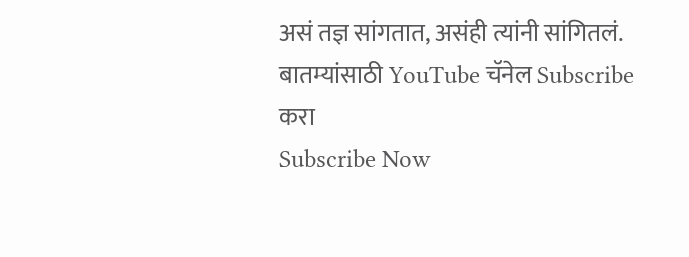असं तज्ञ सांगतात, असंही त्यांनी सांगितलं.
बातम्यांसाठी YouTube चॅनेल Subscribe करा
Subscribe Now